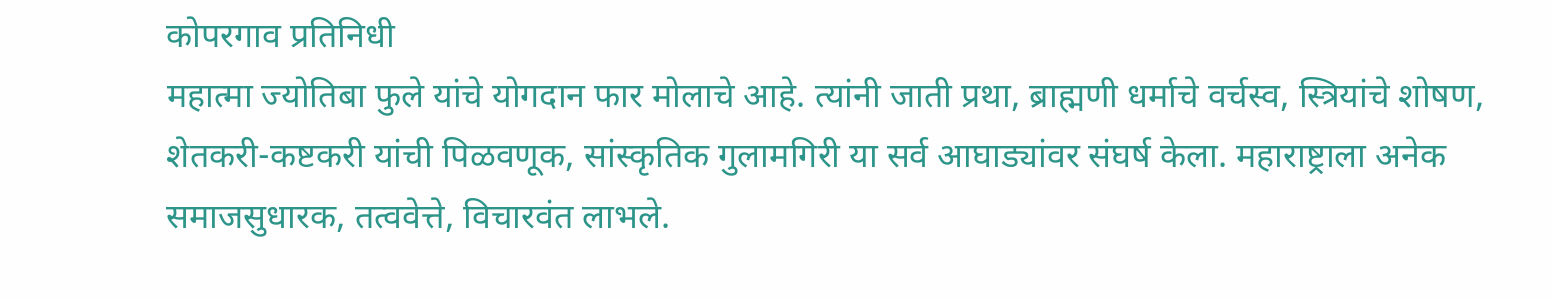कोपरगाव प्रतिनिधी
महात्मा ज्योतिबा फुले यांचे योगदान फार मोलाचे आहे. त्यांनी जाती प्रथा, ब्राह्मणी धर्माचे वर्चस्व, स्त्रियांचे शोषण, शेतकरी-कष्टकरी यांची पिळवणूक, सांस्कृतिक गुलामगिरी या सर्व आघाड्यांवर संघर्ष केला. महाराष्ट्राला अनेक समाजसुधारक, तत्ववेत्ते, विचारवंत लाभले.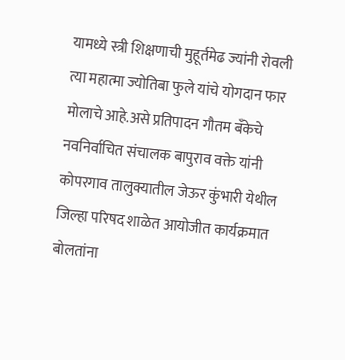यामध्ये स्त्री शिक्षणाची मुहूर्तमेढ ज्यांनी रोवली त्या महात्मा ज्योतिबा फुले यांचे योगदान फार मोलाचे आहे.असे प्रतिपादन गौतम बँकेचे नवनिर्वाचित संचालक बापुराव वक्ते यांनी
कोपरगाव तालुक्यातील जेऊर कुंभारी येथील जिल्हा परिषद शाळेत आयोजीत कार्यक्रमात बोलतांना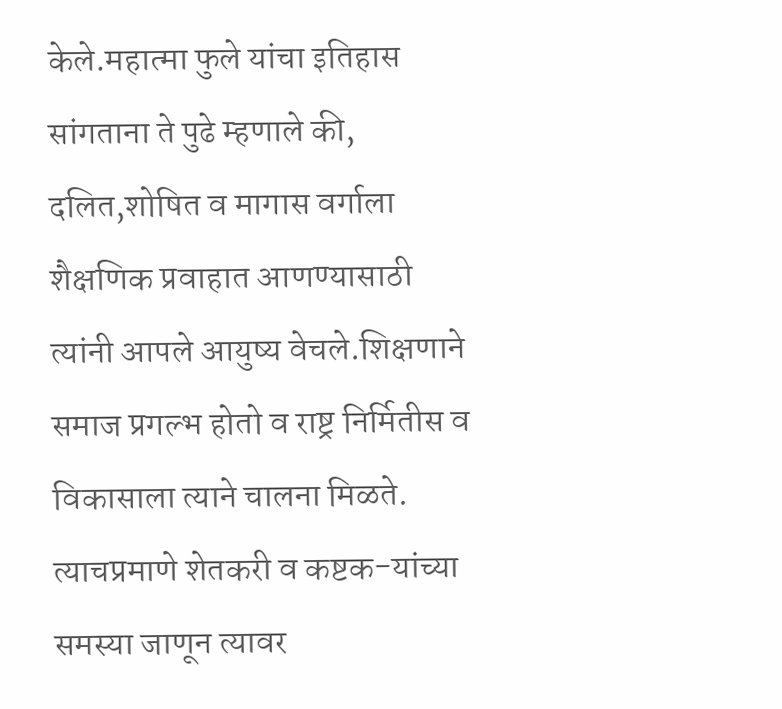केले.महात्मा फुले यांचा इतिहास सांगताना ते पुढे म्हणाले की, दलित,शोषित व मागास वर्गाला शैक्षणिक प्रवाहात आणण्यासाठी त्यांनी आपले आयुष्य वेचले.शिक्षणाने समाज प्रगल्भ होतो व राष्ट्र निर्मितीस व विकासाला त्याने चालना मिळते. त्याचप्रमाणे शेतकरी व कष्टक-यांच्या समस्या जाणून त्यावर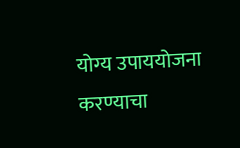योग्य उपाययोजना करण्याचा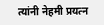त्यांनी नेहमी प्रयत्न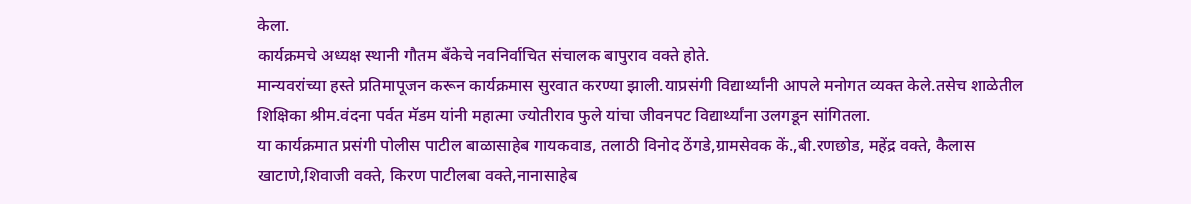केला.
कार्यक्रमचे अध्यक्ष स्थानी गौतम बँकेचे नवनिर्वाचित संचालक बापुराव वक्ते होते.
मान्यवरांच्या हस्ते प्रतिमापूजन करून कार्यक्रमास सुरवात करण्या झाली.याप्रसंगी विद्यार्थ्यांनी आपले मनोगत व्यक्त केले.तसेच शाळेतील शिक्षिका श्रीम.वंदना पर्वत मॅडम यांनी महात्मा ज्योतीराव फुले यांचा जीवनपट विद्यार्थ्यांना उलगडून सांगितला.
या कार्यक्रमात प्रसंगी पोलीस पाटील बाळासाहेब गायकवाड, तलाठी विनोद ठेंगडे,ग्रामसेवक कें.,बी.रणछोड, महेंद्र वक्ते, कैलास खाटाणे,शिवाजी वक्ते, किरण पाटीलबा वक्ते,नानासाहेब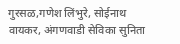गुरसळ,गणेश लिंभुरे, सोईनाथ वायकर, अंगणवाडी सेविका सुनिता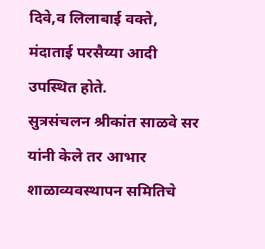दिवे,व लिलाबाई वक्ते, मंदाताई परसैय्या आदी उपस्थित होते.
सुत्रसंचलन श्रीकांत साळवे सर यांनी केले तर आभार शाळाव्यवस्थापन समितिचे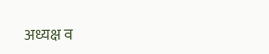अध्यक्ष व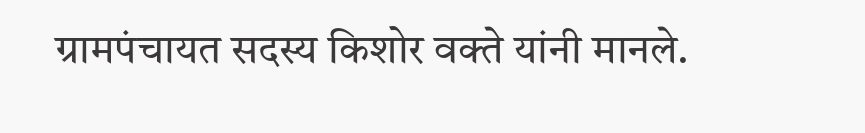ग्रामपंचायत सदस्य किशोर वक्ते यांनी मानले.